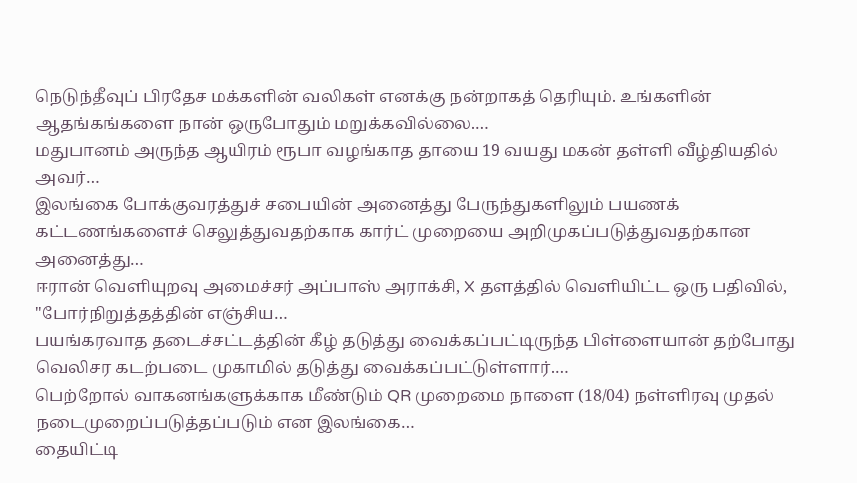நெடுந்தீவுப் பிரதேச மக்களின் வலிகள் எனக்கு நன்றாகத் தெரியும். உங்களின் ஆதங்கங்களை நான் ஒருபோதும் மறுக்கவில்லை.…
மதுபானம் அருந்த ஆயிரம் ரூபா வழங்காத தாயை 19 வயது மகன் தள்ளி வீழ்தியதில் அவர்…
இலங்கை போக்குவரத்துச் சபையின் அனைத்து பேருந்துகளிலும் பயணக் கட்டணங்களைச் செலுத்துவதற்காக கார்ட் முறையை அறிமுகப்படுத்துவதற்கான அனைத்து…
ஈரான் வெளியுறவு அமைச்சர் அப்பாஸ் அராக்சி, X தளத்தில் வெளியிட்ட ஒரு பதிவில், "போர்நிறுத்தத்தின் எஞ்சிய…
பயங்கரவாத தடைச்சட்டத்தின் கீழ் தடுத்து வைக்கப்பட்டிருந்த பிள்ளையான் தற்போது வெலிசர கடற்படை முகாமில் தடுத்து வைக்கப்பட்டுள்ளார்.…
பெற்றோல் வாகனங்களுக்காக மீண்டும் QR முறைமை நாளை (18/04) நள்ளிரவு முதல் நடைமுறைப்படுத்தப்படும் என இலங்கை…
தையிட்டி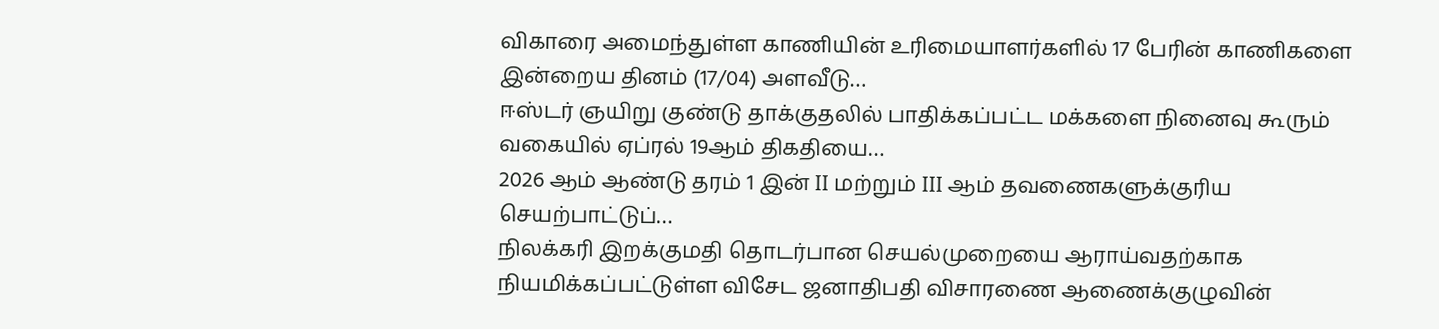விகாரை அமைந்துள்ள காணியின் உரிமையாளர்களில் 17 பேரின் காணிகளை இன்றைய தினம் (17/04) அளவீடு…
ஈஸ்டர் ஞயிறு குண்டு தாக்குதலில் பாதிக்கப்பட்ட மக்களை நினைவு கூரும் வகையில் ஏப்ரல் 19ஆம் திகதியை…
2026 ஆம் ஆண்டு தரம் 1 இன் II மற்றும் III ஆம் தவணைகளுக்குரிய செயற்பாட்டுப்…
நிலக்கரி இறக்குமதி தொடர்பான செயல்முறையை ஆராய்வதற்காக நியமிக்கப்பட்டுள்ள விசேட ஜனாதிபதி விசாரணை ஆணைக்குழுவின்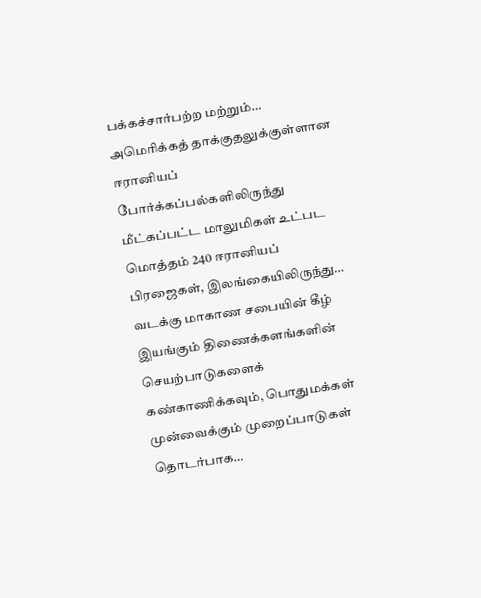பக்கச்சார்பற்ற மற்றும்…
அமெரிக்கத் தாக்குதலுக்குள்ளான ஈரானியப் போர்க்கப்பல்களிலிருந்து மீட்கப்பட்ட மாலுமிகள் உட்பட மொத்தம் 240 ஈரானியப் பிரஜைகள், இலங்கையிலிருந்து…
வடக்கு மாகாண சபையின் கீழ் இயங்கும் திணைக்களங்களின் செயற்பாடுகளைக் கண்காணிக்கவும், பொதுமக்கள் முன்வைக்கும் முறைப்பாடுகள் தொடர்பாக…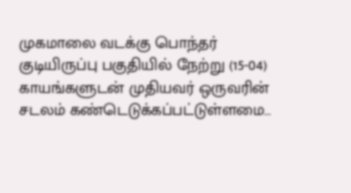முகமாலை வடக்கு பொந்தர் குடியிருப்பு பகுதியில் நேற்று (15-04) காயங்களுடன் முதியவர் ஒருவரின் சடலம் கண்டெடுக்கப்பட்டுள்ளமை…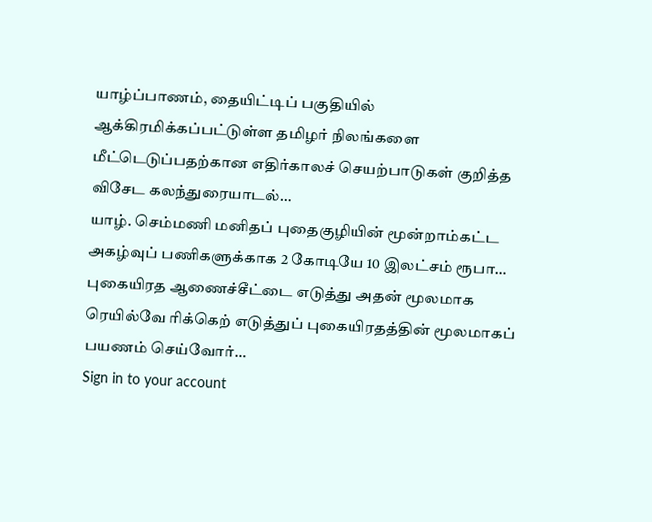யாழ்ப்பாணம், தையிட்டிப் பகுதியில் ஆக்கிரமிக்கப்பட்டுள்ள தமிழர் நிலங்களை மீட்டெடுப்பதற்கான எதிர்காலச் செயற்பாடுகள் குறித்த விசேட கலந்துரையாடல்…
யாழ். செம்மணி மனிதப் புதைகுழியின் மூன்றாம்கட்ட அகழ்வுப் பணிகளுக்காக 2 கோடியே 10 இலட்சம் ரூபா…
புகையிரத ஆணைச்சீட்டை எடுத்து அதன் மூலமாக ரெயில்வே ரிக்கெற் எடுத்துப் புகையிரதத்தின் மூலமாகப் பயணம் செய்வோர்…
Sign in to your account